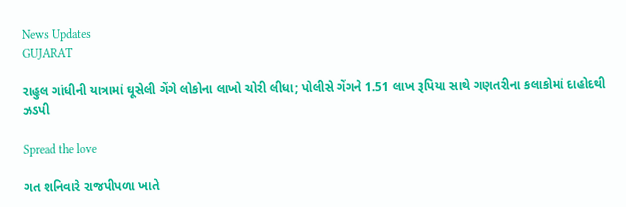News Updates
GUJARAT

રાહુલ ગાંધીની યાત્રામાં ઘૂસેલી ગેંગે લોકોના લાખો ચોરી લીધા; પોલીસે ગેંગને 1.51 લાખ રૂપિયા સાથે ગણતરીના કલાકોમાં દાહોદથી ઝડપી

Spread the love

ગત શનિવારે રાજપીપળા ખાતે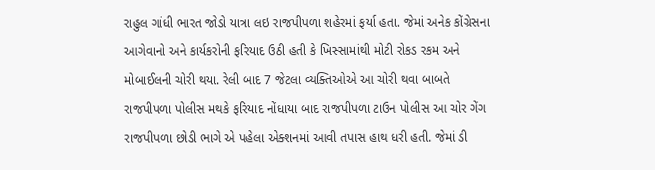રાહુલ ગાંધી ભારત જોડો યાત્રા લઇ રાજપીપળા શહેરમાં ફર્યા હતા. જેમાં અનેક કોંગ્રેસના આગેવાનો અને કાર્યકરોની ફરિયાદ ઉઠી હતી કે ખિસ્સામાંથી મોટી રોકડ રકમ અને મોબાઈલની ચોરી થયા. રેલી બાદ 7 જેટલા વ્યક્તિઓએ આ ચોરી થવા બાબતે રાજપીપળા પોલીસ મથકે ફરિયાદ નોંધાયા બાદ રાજપીપળા ટાઉન પોલીસ આ ચોર ગેંગ રાજપીપળા છોડી ભાગે એ પહેલા એક્શનમાં આવી તપાસ હાથ ધરી હતી. જેમાં ડી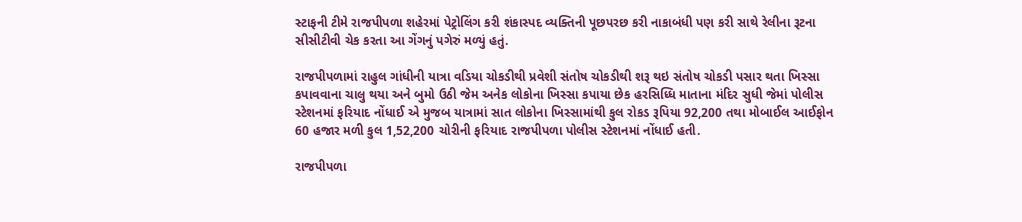સ્ટાફની ટીમે રાજપીપળા શહેરમાં પેટ્રોલિંગ કરી શંકાસ્પદ વ્યક્તિની પૂછપરછ કરી નાકાબંધી પણ કરી સાથે રેલીના રૂટના સીસીટીવી ચેક કરતા આ ગેંગનું પગેરું મળ્યું હતું.

રાજપીપળામાં રાહુલ ગાંધીની યાત્રા વડિયા ચોકડીથી પ્રવેશી સંતોષ ચોકડીથી શરૂ થઇ સંતોષ ચોકડી પસાર થતા ખિસ્સા કપાવવાના ચાલુ થયા અને બુમો ઉઠી જેમ અનેક લોકોના ખિસ્સા કપાયા છેક હરસિધ્ધિ માતાના મંદિર સુધી જેમાં પોલીસ સ્ટેશનમાં ફરિયાદ નોંધાઈ એ મુજબ યાત્રામાં સાત લોકોના ખિસ્સામાંથી કુલ રોકડ રૂપિયા 92,200 તથા મોબાઈલ આઈફોન 60 હજાર મળી કુલ 1,52,200 ચોરીની ફરિયાદ રાજપીપળા પોલીસ સ્ટેશનમાં નોંધાઈ હતી.

રાજપીપળા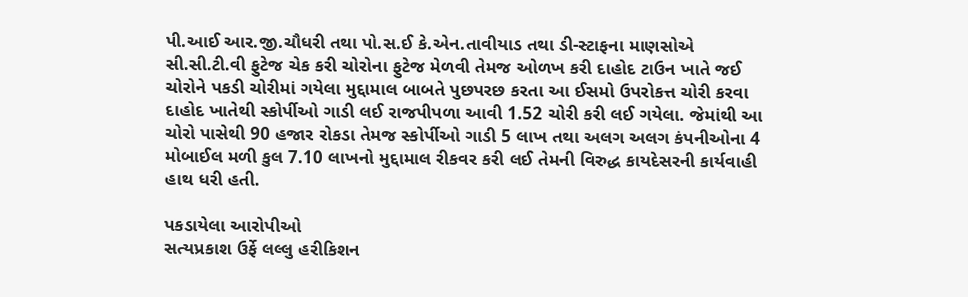પી.આઈ આર.જી.ચૌધરી તથા પો.સ.ઈ કે.એન.તાવીયાડ તથા ડી-સ્ટાફના માણસોએ સી.સી.ટી.વી ફુટેજ ચેક કરી ચોરોના ફુટેજ મેળવી તેમજ ઓળખ કરી દાહોદ ટાઉન ખાતે જઈ ચોરોને પકડી ચોરીમાં ગયેલા મુદ્દામાલ બાબતે પુછપરછ કરતા આ ઈસમો ઉપરોકત્ત ચોરી કરવા દાહોદ ખાતેથી સ્કોર્પીઓ ગાડી લઈ રાજપીપળા આવી 1.52 ચોરી કરી લઈ ગયેલા. જેમાંથી આ ચોરો પાસેથી 90 હજાર રોકડા તેમજ સ્કોર્પીઓ ગાડી 5 લાખ તથા અલગ અલગ કંપનીઓના 4 મોબાઈલ મળી કુલ 7.10 લાખનો મુદ્દામાલ રીકવર કરી લઈ તેમની વિરુદ્ધ કાયદેસરની કાર્યવાહી હાથ ધરી હતી.

પકડાયેલા આરોપીઓ
સત્યપ્રકાશ ઉર્ફે લલ્લુ હરીકિશન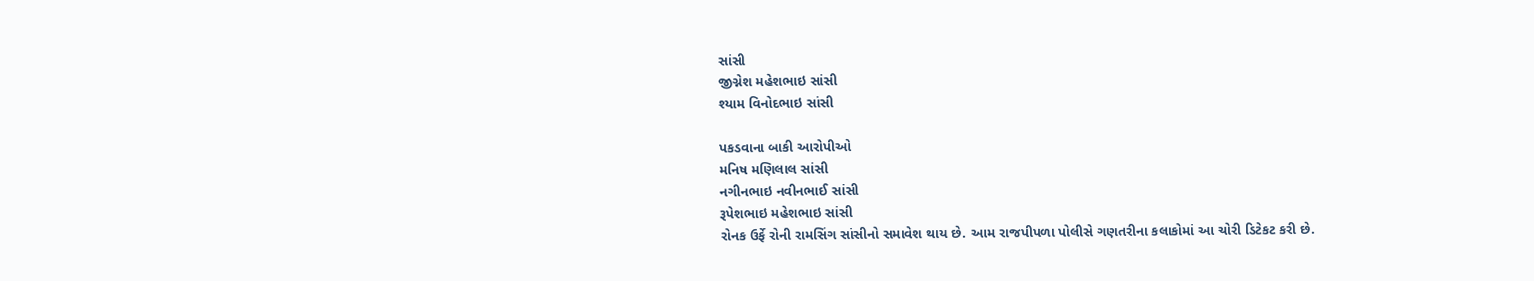સાંસી
જીગ્નેશ મહેશભાઇ સાંસી
શ્યામ વિનોદભાઇ સાંસી

પકડવાના બાકી આરોપીઓ
મનિષ મણિલાલ સાંસી
નગીનભાઇ નવીનભાઈ સાંસી
રૂપેશભાઇ મહેશભાઇ સાંસી
રોનક ઉર્ફે રોની રામસિંગ સાંસીનો સમાવેશ થાય છે. આમ રાજપીપળા પોલીસે ગણતરીના કલાકોમાં આ ચોરી ડિટેકટ કરી છે.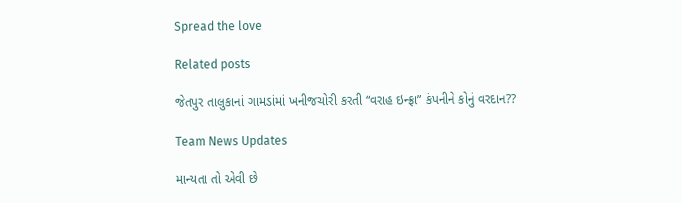Spread the love

Related posts

જેતપુર તાલુકાનાં ગામડાંમાં ખનીજચોરી કરતી “વરાહ ઇન્ફ્રા” કંપનીને કોનું વરદાન??

Team News Updates

માન્યતા તો એવી છે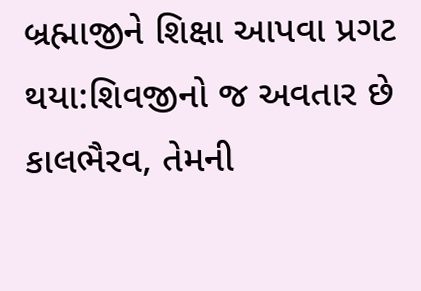બ્રહ્માજીને શિક્ષા આપવા પ્રગટ થયા:શિવજીનો જ અવતાર છે કાલભૈરવ, તેમની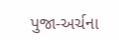પુજા-અર્ચના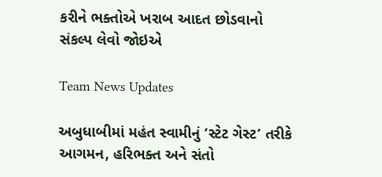કરીને ભક્તોએ ખરાબ આદત છોડવાનો સંકલ્પ લેવો જોઇએ

Team News Updates

અબુધાબીમાં મહંત સ્વામીનું ‘સ્ટેટ ગેસ્ટ’ તરીકે આગમન, હરિભક્ત અને સંતો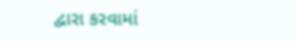દ્વારા કરવામાં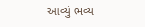આવ્યું ભવ્ય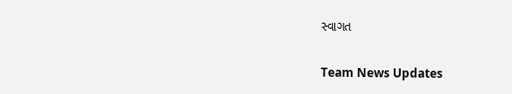સ્વાગત

Team News Updates